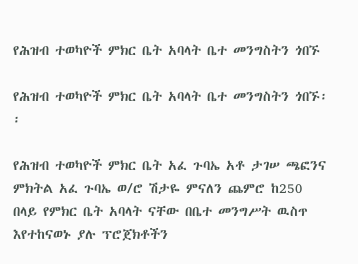የሕዝብ ተወካዮች ምክር ቤት አባላት ቤተ መንግስትን ጎበኙ

የሕዝብ ተወካዮች ምክር ቤት አባላት ቤተ መንግስትን ጎበኙ፡፡

የሕዝብ ተወካዮች ምክር ቤት አፈ ጉባኤ አቶ ታገሠ ጫፎንና ምክትል አፈ ጉባኤ ወ/ሮ ሽታዬ ምናለን ጨምሮ ከ250 በላይ የምክር ቤት አባላት ናቸው በቤተ መንግሥት ዉስጥ እየተከናወኑ ያሉ ፕሮጀክቶችን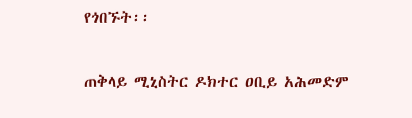የጎበኙት፡፡

ጠቅላይ ሚኒስትር ዶክተር ዐቢይ አሕመድም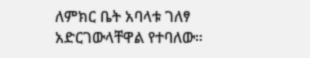ለምክር ቤት አባላቱ ገለፃ አድርገውላቸዋል የተባለው።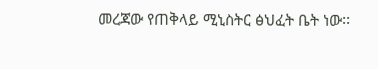መረጃው የጠቅላይ ሚኒስትር ፅህፈት ቤት ነው፡፡